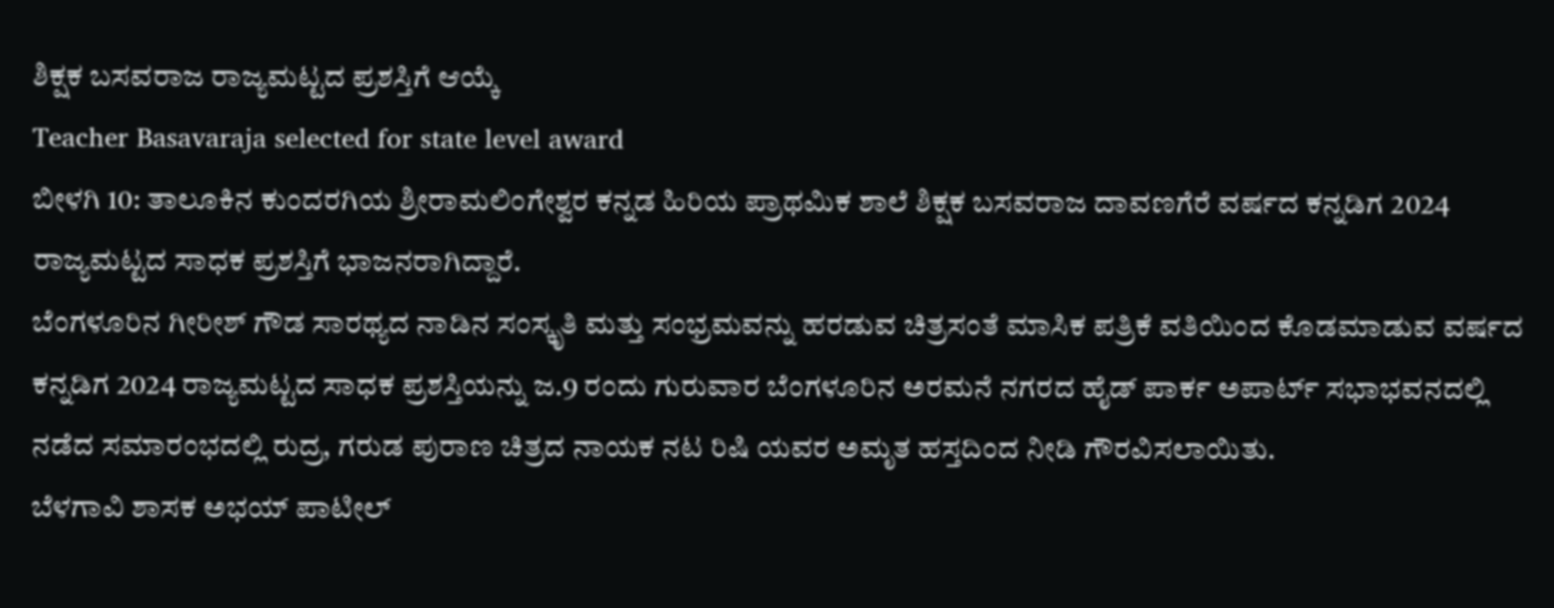ಶಿಕ್ಷಕ ಬಸವರಾಜ ರಾಜ್ಯಮಟ್ಟದ ಪ್ರಶಸ್ತಿಗೆ ಆಯ್ಕೆ
Teacher Basavaraja selected for state level award
ಬೀಳಗಿ 10: ತಾಲೂಕಿನ ಕುಂದರಗಿಯ ಶ್ರೀರಾಮಲಿಂಗೇಶ್ವರ ಕನ್ನಡ ಹಿರಿಯ ಪ್ರಾಥಮಿಕ ಶಾಲೆ ಶಿಕ್ಷಕ ಬಸವರಾಜ ದಾವಣಗೆರೆ ವರ್ಷದ ಕನ್ನಡಿಗ 2024 ರಾಜ್ಯಮಟ್ಟದ ಸಾಧಕ ಪ್ರಶಸ್ತಿಗೆ ಭಾಜನರಾಗಿದ್ದಾರೆ.
ಬೆಂಗಳೂರಿನ ಗೀರೀಶ್ ಗೌಡ ಸಾರಥ್ಯದ ನಾಡಿನ ಸಂಸ್ಕೃತಿ ಮತ್ತು ಸಂಭ್ರಮವನ್ನು ಹರಡುವ ಚಿತ್ರಸಂತೆ ಮಾಸಿಕ ಪತ್ರಿಕೆ ವತಿಯಿಂದ ಕೊಡಮಾಡುವ ವರ್ಷದ ಕನ್ನಡಿಗ 2024 ರಾಜ್ಯಮಟ್ಟದ ಸಾಧಕ ಪ್ರಶಸ್ತಿಯನ್ನು ಜ.9 ರಂದು ಗುರುವಾರ ಬೆಂಗಳೂರಿನ ಅರಮನೆ ನಗರದ ಹೈಡ್ ಪಾರ್ಕ ಅಪಾರ್ಟ್ ಸಭಾಭವನದಲ್ಲಿ ನಡೆದ ಸಮಾರಂಭದಲ್ಲಿ ರುದ್ರ, ಗರುಡ ಪುರಾಣ ಚಿತ್ರದ ನಾಯಕ ನಟ ರಿಷಿ ಯವರ ಅಮೃತ ಹಸ್ತದಿಂದ ನೀಡಿ ಗೌರವಿಸಲಾಯಿತು.
ಬೆಳಗಾವಿ ಶಾಸಕ ಅಭಯ್ ಪಾಟೀಲ್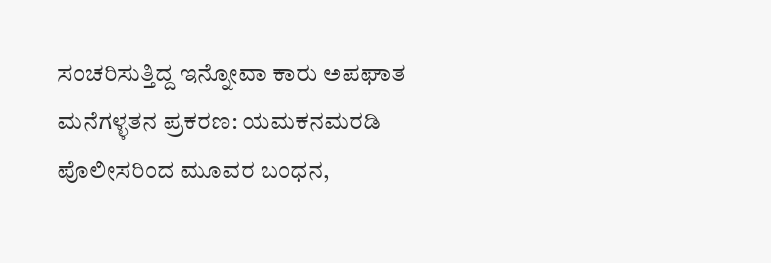ಸಂಚರಿಸುತ್ತಿದ್ದ ಇನ್ನೋವಾ ಕಾರು ಅಪಘಾತ
ಮನೆಗಳ್ಳತನ ಪ್ರಕರಣ: ಯಮಕನಮರಡಿ ಪೊಲೀಸರಿಂದ ಮೂವರ ಬಂಧನ,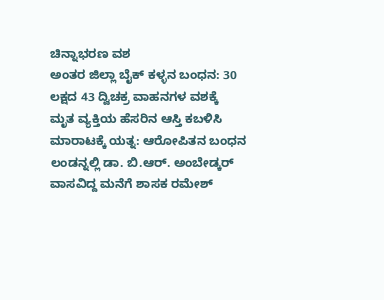ಚಿನ್ನಾಭರಣ ವಶ
ಅಂತರ ಜಿಲ್ಲಾ ಬೈಕ್ ಕಳ್ಳನ ಬಂಧನ: 30 ಲಕ್ಷದ 43 ದ್ವಿಚಕ್ರ ವಾಹನಗಳ ವಶಕ್ಕೆ
ಮೃತ ವ್ಯಕ್ತಿಯ ಹೆಸರಿನ ಆಸ್ತಿ ಕಬಳಿಸಿ ಮಾರಾಟಕ್ಕೆ ಯತ್ನ: ಆರೋಪಿತನ ಬಂಧನ
ಲಂಡನ್ನಲ್ಲಿ ಡಾ. ಬಿ.ಆರ್. ಅಂಬೇಡ್ಕರ್ ವಾಸವಿದ್ದ ಮನೆಗೆ ಶಾಸಕ ರಮೇಶ್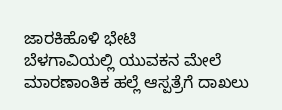ಜಾರಕಿಹೊಳಿ ಭೇಟಿ
ಬೆಳಗಾವಿಯಲ್ಲಿ ಯುವಕನ ಮೇಲೆ ಮಾರಣಾಂತಿಕ ಹಲ್ಲೆ ಆಸ್ಪತ್ರೆಗೆ ದಾಖಲು